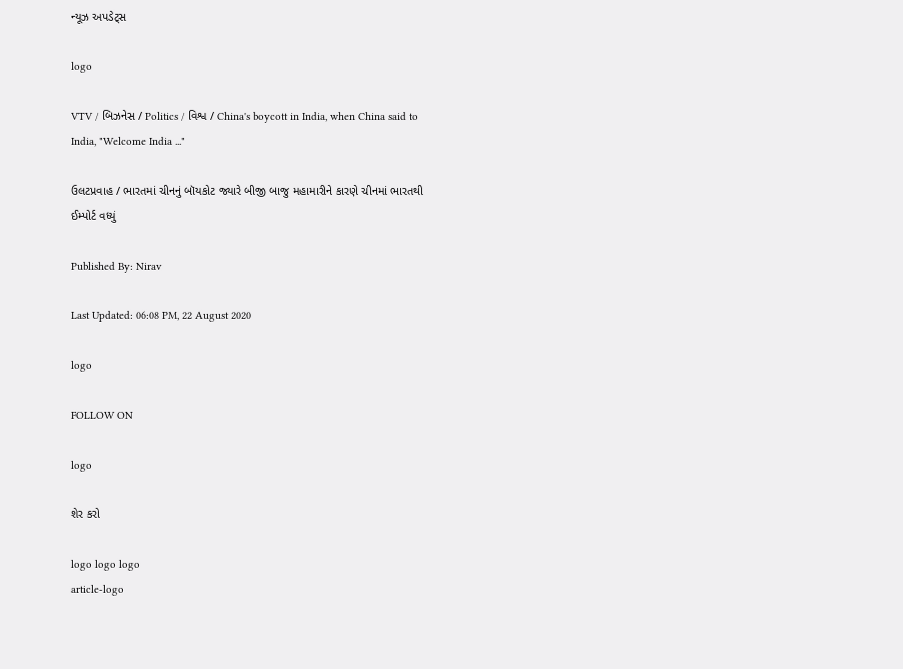ન્યૂઝ અપડેટ્સ

logo

VTV / બિઝનેસ / Politics / વિશ્વ / China's boycott in India, when China said to India, "Welcome India ..."

ઉલટપ્રવાહ / ભારતમાં ચીનનું બૉયકોટ જ્યારે બીજી બાજુ મહામારીને કારણે ચીનમાં ભારતથી ઈમ્પોર્ટ વધ્યું

Published By: Nirav

Last Updated: 06:08 PM, 22 August 2020

logo

FOLLOW ON

logo

શેર કરો

logo logo logo
article-logo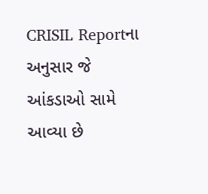CRISIL Reportના અનુસાર જે આંકડાઓ સામે આવ્યા છે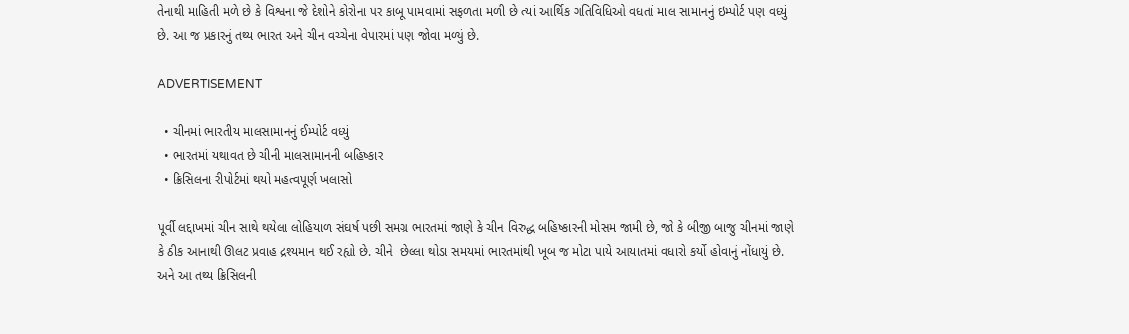તેનાથી માહિતી મળે છે કે વિશ્વના જે દેશોને કોરોના પર કાબૂ પામવામાં સફળતા મળી છે ત્યાં આર્થિક ગતિવિધિઓ વધતાં માલ સામાનનું ઇમ્પોર્ટ પણ વધ્યું છે. આ જ પ્રકારનું તથ્ય ભારત અને ચીન વચ્ચેના વેપારમાં પણ જોવા મળ્યું છે.

ADVERTISEMENT

  • ચીનમાં ભારતીય માલસામાનનું ઈમ્પોર્ટ વધ્યું
  • ભારતમાં યથાવત છે ચીની માલસામાનની બહિષ્કાર
  • ક્રિસિલના રીપોર્ટમાં થયો મહત્વપૂર્ણ ખલાસો

પૂર્વી લદ્દાખમાં ચીન સાથે થયેલા લોહિયાળ સંઘર્ષ પછી સમગ્ર ભારતમાં જાણે કે ચીન વિરુદ્ધ બહિષ્કારની મોસમ જામી છે, જો કે બીજી બાજુ ચીનમાં જાણે કે ઠીક આનાથી ઊલટ પ્રવાહ દ્રશ્યમાન થઈ રહ્યો છે. ચીને  છેલ્લા થોડા સમયમાં ભારતમાંથી ખૂબ જ મોટા પાયે આયાતમાં વધારો કર્યો હોવાનું નોંધાયું છે. અને આ તથ્ય ક્રિસિલની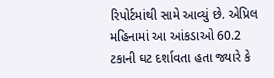રિપોર્ટમાંથી સામે આવ્યું છે. એપ્રિલ મહિનામાં આ આંકડાઓ 60.2 ટકાની ઘટ દર્શાવતા હતા જ્યારે કે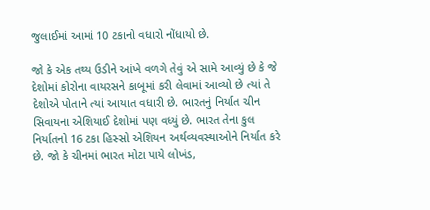જુલાઈમાં આમાં 10 ટકાનો વધારો નોંધાયો છે.

જો કે એક તથ્ય ઉડીને આંખે વળગે તેવું એ સામે આવ્યું છે કે જે દેશોમાં કોરોના વાયરસને કાબૂમાં કરી લેવામાં આવ્યો છે ત્યાં તે દેશોએ પોતાને ત્યાં આયાત વધારી છે. ભારતનું નિર્યાત ચીન સિવાયના એશિયાઈ દેશોમાં પણ વધ્યું છે. ભારત તેના કુલ નિર્યાતનો 16 ટકા હિસ્સો એશિયન અર્થવ્યવસ્થાઓને નિર્યાત કરે છે. જો કે ચીનમાં ભારત મોટા પાયે લોખંડ,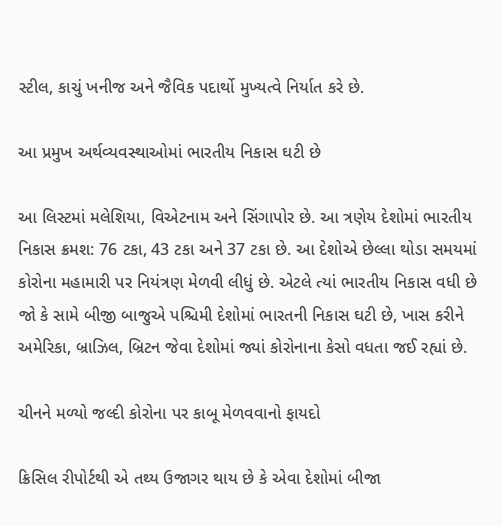સ્ટીલ, કાચું ખનીજ અને જૈવિક પદાર્થો મુખ્યત્વે નિર્યાત કરે છે.

આ પ્રમુખ અર્થવ્યવસ્થાઓમાં ભારતીય નિકાસ ઘટી છે

આ લિસ્ટમાં મલેશિયા, વિએટનામ અને સિંગાપોર છે. આ ત્રણેય દેશોમાં ભારતીય નિકાસ ક્રમશ: 76 ટકા, 43 ટકા અને 37 ટકા છે. આ દેશોએ છેલ્લા થોડા સમયમાં કોરોના મહામારી પર નિયંત્રણ મેળવી લીધું છે. એટલે ત્યાં ભારતીય નિકાસ વધી છે જો કે સામે બીજી બાજુએ પશ્ચિમી દેશોમાં ભારતની નિકાસ ઘટી છે, ખાસ કરીને અમેરિકા, બ્રાઝિલ, બ્રિટન જેવા દેશોમાં જ્યાં કોરોનાના કેસો વધતા જઈ રહ્યાં છે.

ચીનને મળ્યો જલ્દી કોરોના પર કાબૂ મેળવવાનો ફાયદો

ક્રિસિલ રીપોર્ટથી એ તથ્ય ઉજાગર થાય છે કે એવા દેશોમાં બીજા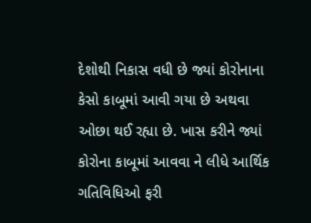દેશોથી નિકાસ વધી છે જ્યાં કોરોનાના કેસો કાબૂમાં આવી ગયા છે અથવા ઓછા થઈ રહ્યા છે. ખાસ કરીને જ્યાં કોરોના કાબૂમાં આવવા ને લીધે આર્થિક  ગતિવિધિઓ ફરી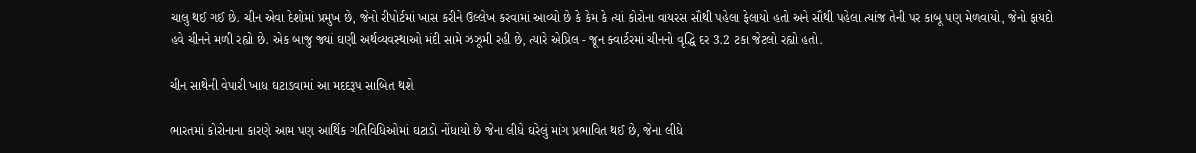ચાલુ થઈ ગઈ છે. ચીન એવા દેશોમાં પ્રમુખ છે, જેનો રીપોર્ટમાં ખાસ કરીને ઉલ્લેખ કરવામાં આવ્યો છે કે કેમ કે ત્યાં કોરોના વાયરસ સૌથી પહેલા ફેલાયો હતો અને સૌથી પહેલા ત્યાંજ તેની પર કાબૂ પણ મેળવાયો, જેનો ફાયદો હવે ચીનને મળી રહ્યો છે. એક બાજુ જ્યાં ઘણી અર્થવ્યવસ્થાઓ મંદી સામે ઝઝૂમી રહી છે, ત્યારે એપ્રિલ - જૂન ક્વાર્ટરમાં ચીનનો વૃદ્ધિ દર 3.2 ટકા જેટલો રહ્યો હતો.

ચીન સાથેની વેપારી ખાધ ઘટાડવામાં આ મદદરૂપ સાબિત થશે

ભારતમાં કોરોનાના કારણે આમ પણ આર્થિક ગતિવિધિઓમાં ઘટાડો નોંધાયો છે જેના લીધે ઘરેલું માંગ પ્રભાવિત થઈ છે, જેના લીધે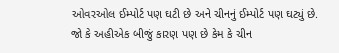ઓવરઓલ ઈમ્પોર્ટ પણ ઘટી છે અને ચીનનું ઈમ્પોર્ટ પણ ઘટ્યું છે. જો કે અહીએક બીજું કારણ પણ છે કેમ કે ચીન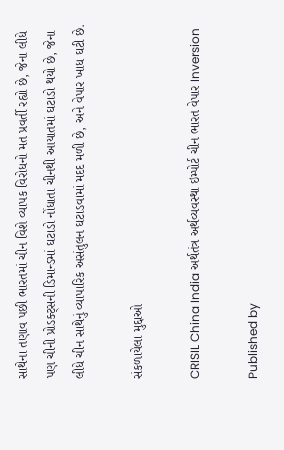સાથેના તણાવ પછી ભારતમાં ચીન વિશે વ્યાપક વિરોધનો મત પ્રવર્તી રહ્યો છે, જેના લીધે પણ ચીની પ્રોડક્ટ્સની ડિમાન્ડમાં ઘટાડો નોંધાતા ચીનથી આયાતમાં ઘટાડો થયો છે, જેના લીધે ચીન સાથેનું વ્યાપારિક અસંતુલન ઘટાડવામાં મદદ મળી છે, અને વેપાર ખાધ ઘટી છે.

સંકળાયેલા મુદ્દાઓ

CRISIL China India અર્થતંત્ર અર્થવ્યવસ્થા ઇમ્પોર્ટ ચીન ભારત વેપાર Inversion

Published by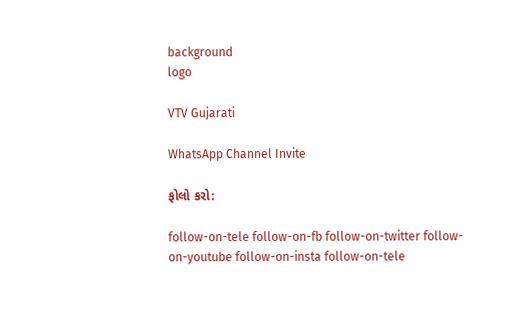background
logo

VTV Gujarati

WhatsApp Channel Invite

ફોલો કરો:

follow-on-tele follow-on-fb follow-on-twitter follow-on-youtube follow-on-insta follow-on-tele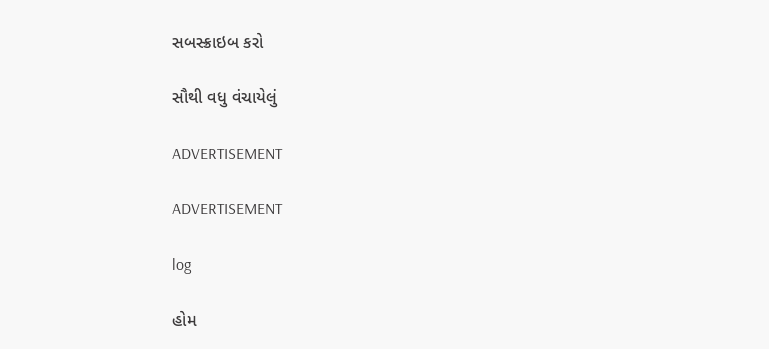સબસ્ક્રાઇબ કરો

સૌથી વધુ વંચાયેલું

ADVERTISEMENT

ADVERTISEMENT

log

હોમ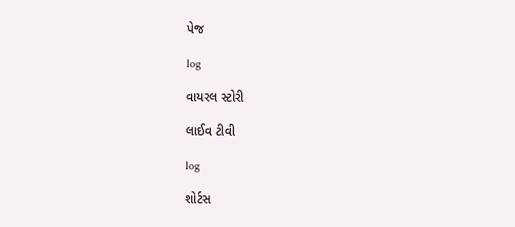પેજ

log

વાયરલ સ્ટોરી

લાઈવ ટીવી

log

શોર્ટસ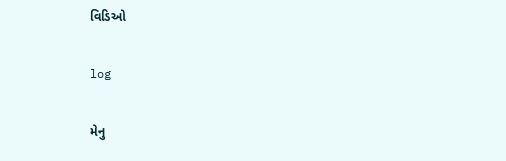વિડિઓ

log

મેનુ